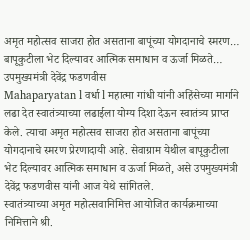अमृत महोत्सव साजरा होत असताना बापूंच्या योगदानाचे स्मरण…
बापूकुटीला भेट दिल्यावर आत्मिक समाधान व ऊर्जा मिळते… उपमुख्यमंत्री देवेंद्र फडणवीस
Mahaparyatan l वर्धा l महात्मा गांधी यांनी अहिंसेच्या मार्गाने लढा देत स्वातंत्र्याच्या लढाईला योग्य दिशा देऊन स्वातंत्र्य प्राप्त केले. त्याचा अमृत महोत्सव साजरा होत असताना बापूंच्या योगदानाचे स्मरण प्रेरणादायी आहे. सेवाग्राम येथील बापूकुटीला भेट दिल्यावर आत्मिक समाधान व ऊर्जा मिळते, असे उपमुख्यमंत्री देवेंद्र फडणवीस यांनी आज येथे सांगितले.
स्वातंत्र्याच्या अमृत महोत्सवानिमित्त आयोजित कार्यक्रमाच्या निमित्ताने श्री.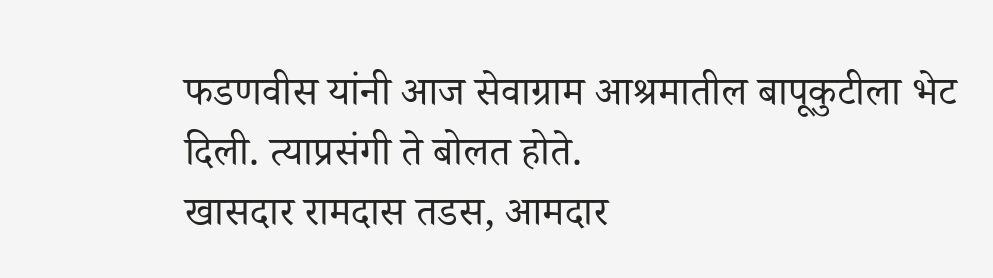फडणवीस यांनी आज सेवाग्राम आश्रमातील बापूकुटीला भेट दिली. त्याप्रसंगी ते बोलत होते.
खासदार रामदास तडस, आमदार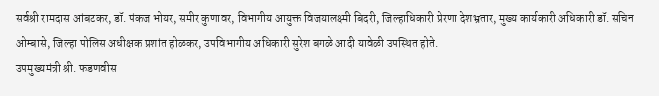सर्वश्री रामदास आंबटकर, डॉ. पंकज भोयर, समीर कुणावर, विभागीय आयुक्त विजयालक्ष्मी बिदरी, जिल्हाधिकारी प्रेरणा देशभ्रतार, मुख्य कार्यकारी अधिकारी डॉ. सचिन ओम्बासे, जिल्हा पोलिस अधीक्षक प्रशांत होळकर, उपविभागीय अधिकारी सुरेश बगळे आदी यावेळी उपस्थित होते.
उपमुख्यमंत्री श्री. फडणवीस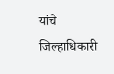यांचे जिल्हाधिकारी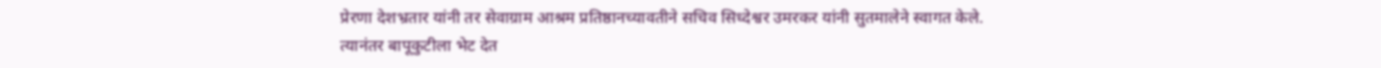प्रेरणा देशभ्रतार यांनी तर सेवाग्राम आश्रम प्रतिष्ठानच्यावतीने सचिव सिध्देश्वर उमरकर यांनी सुतमालेने स्वागत केले.
त्यानंतर बापूकुटीला भेट देत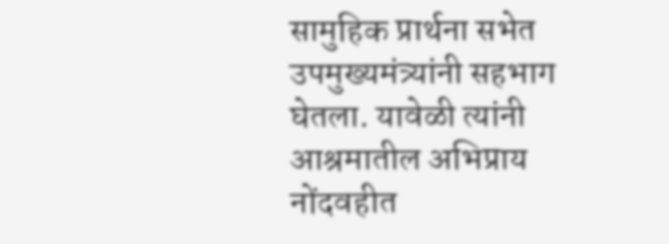सामुहिक प्रार्थना सभेत उपमुख्यमंत्र्यांनी सहभाग घेतला. यावेळी त्यांनी आश्रमातील अभिप्राय नोंदवहीत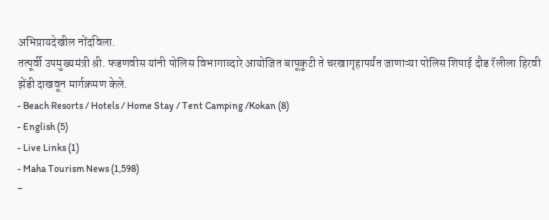अभिप्रायदेखील नोंदविला.
तत्पूर्वी उपमुख्यमंत्री श्री. फडणवीस यांनी पोलिस विभागाव्दारे आयोजित बापूकुटी ते चरखागृहापर्यंत जाणाऱ्या पोलिस शिपाई दौड रॅलीला हिरवी झेंडी दाखवून मार्गक्रमण केले.
- Beach Resorts / Hotels / Home Stay / Tent Camping /Kokan (8)
- English (5)
- Live Links (1)
- Maha Tourism News (1,598)
-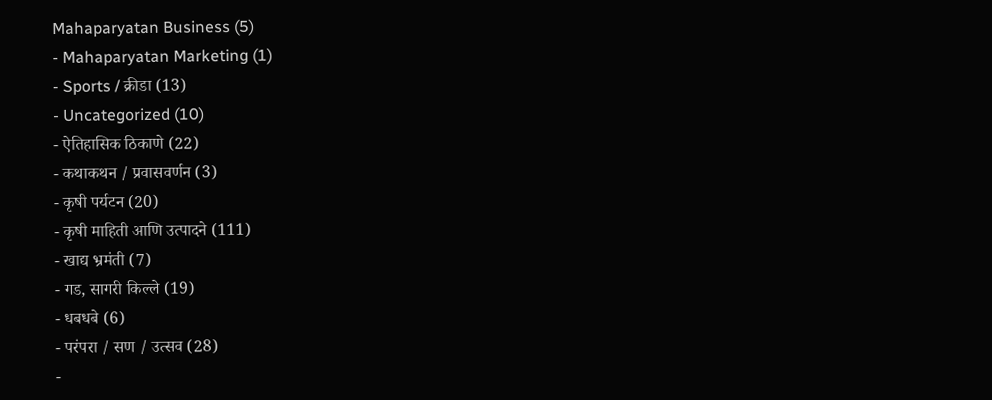Mahaparyatan Business (5)
- Mahaparyatan Marketing (1)
- Sports / क्रीडा (13)
- Uncategorized (10)
- ऐतिहासिक ठिकाणे (22)
- कथाकथन / प्रवासवर्णन (3)
- कृषी पर्यटन (20)
- कृषी माहिती आणि उत्पादने (111)
- खाद्य भ्रमंती (7)
- गड, सागरी किल्ले (19)
- धबधबे (6)
- परंपरा / सण / उत्सव (28)
-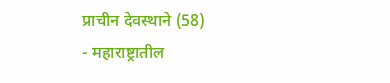प्राचीन देवस्थाने (58)
- महाराष्ट्रातील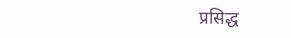प्रसिद्ध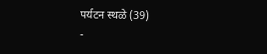पर्यटन स्थळे (39)
-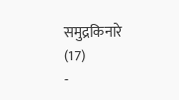समुद्रकिनारे (17)
-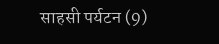साहसी पर्यटन (9)